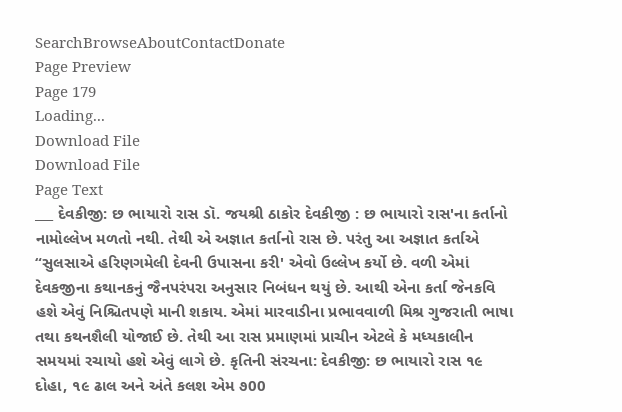SearchBrowseAboutContactDonate
Page Preview
Page 179
Loading...
Download File
Download File
Page Text
___ દેવકીજી: છ ભાયારો રાસ ડૉ. જયશ્રી ઠાકોર દેવકીજી : છ ભાયારો રાસ'ના કર્તાનો નામોલ્લેખ મળતો નથી. તેથી એ અજ્ઞાત કર્તાનો રાસ છે. પરંતુ આ અજ્ઞાત કર્તાએ “સુલસાએ હરિણગમેલી દેવની ઉપાસના કરી' એવો ઉલ્લેખ કર્યો છે. વળી એમાં દેવકજીના કથાનકનું જૈનપરંપરા અનુસાર નિબંધન થયું છે. આથી એના કર્તા જેનકવિ હશે એવું નિશ્ચિતપણે માની શકાય. એમાં મારવાડીના પ્રભાવવાળી મિશ્ર ગુજરાતી ભાષા તથા કથનશૈલી યોજાઈ છે. તેથી આ રાસ પ્રમાણમાં પ્રાચીન એટલે કે મધ્યકાલીન સમયમાં રચાયો હશે એવું લાગે છે. કૃતિની સંરચના: દેવકીજી: છ ભાયારો રાસ ૧૯ દોહા, ૧૯ ઢાલ અને અંતે કલશ એમ ૭00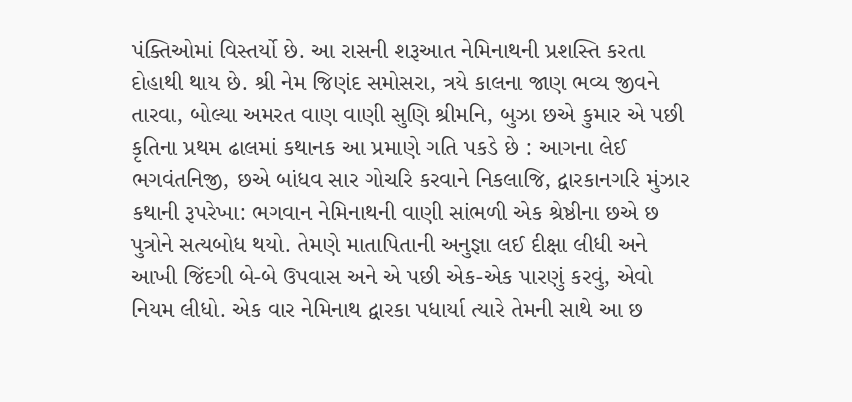પંક્તિઓમાં વિસ્તર્યો છે. આ રાસની શરૂઆત નેમિનાથની પ્રશસ્તિ કરતા દોહાથી થાય છે. શ્રી નેમ જિણંદ સમોસરા, ત્રયે કાલના જાણ ભવ્ય જીવને તારવા, બોલ્યા અમરત વાણ વાણી સુણિ શ્રીમનિ, બુઝા છએ કુમાર એ પછી કૃતિના પ્રથમ ઢાલમાં કથાનક આ પ્રમાણે ગતિ પકડે છે : આગના લેઈ ભગવંતનિજી, છએ બાંધવ સાર ગોચરિ કરવાને નિકલાજિ, દ્વારકાનગરિ મુંઝાર કથાની રૂપરેખા: ભગવાન નેમિનાથની વાણી સાંભળી એક શ્રેષ્ઠીના છએ છ પુત્રોને સત્યબોધ થયો. તેમણે માતાપિતાની અનુજ્ઞા લઈ દીક્ષા લીધી અને આખી જિંદગી બે-બે ઉપવાસ અને એ પછી એક-એક પારણું કરવું, એવો નિયમ લીધો. એક વાર નેમિનાથ દ્વારકા પધાર્યા ત્યારે તેમની સાથે આ છ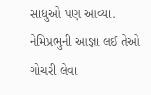સાધુઓ પણ આવ્યા. નેમિપ્રભુની આજ્ઞા લઈ તેઓ ગોચરી લેવા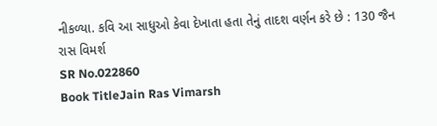નીકળ્યા. કવિ આ સાધુઓ કેવા દેખાતા હતા તેનું તાદશ વર્ણન કરે છે : 130 જૈન રાસ વિમર્શ
SR No.022860
Book TitleJain Ras Vimarsh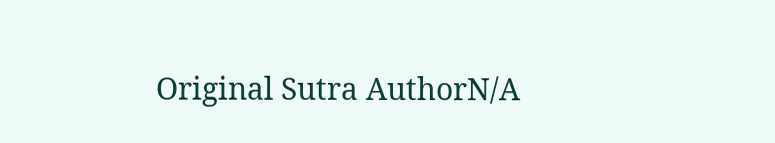Original Sutra AuthorN/A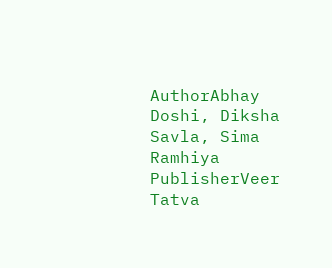AuthorAbhay Doshi, Diksha Savla, Sima Ramhiya
PublisherVeer Tatva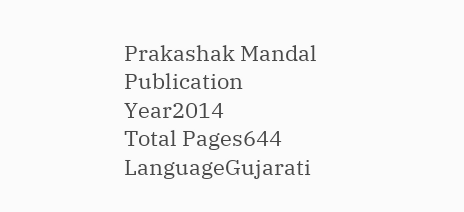Prakashak Mandal
Publication Year2014
Total Pages644
LanguageGujarati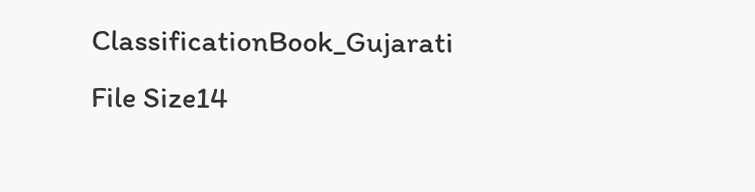ClassificationBook_Gujarati
File Size14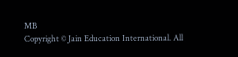MB
Copyright © Jain Education International. All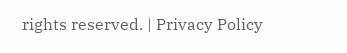rights reserved. | Privacy Policy